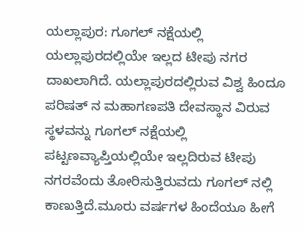ಯಲ್ಲಾಪುರ: ಗೂಗಲ್ ನಕ್ಷೆಯಲ್ಲಿ ಯಲ್ಲಾಪುರದಲ್ಲಿಯೇ ಇಲ್ಲದ ಟೀಪು ನಗರ ದಾಖಲಾಗಿದೆ. ಯಲ್ಲಾಪುರದಲ್ಲಿರುವ ವಿಶ್ವ ಹಿಂದೂ ಪರಿಷತ್ ನ ಮಹಾಗಣಪತಿ ದೇವಸ್ಥಾನ ವಿರುವ ಸ್ಥಳವನ್ನು ಗೂಗಲ್ ನಕ್ಷೆಯಲ್ಲಿ ಪಟ್ಟಣವ್ಯಾಪ್ತಿಯಲ್ಲಿಯೇ ಇಲ್ಲದಿರುವ ಟೀಪು ನಗರವೆಂದು ತೋರಿಸುತ್ತಿರುವದು ಗೂಗಲ್ ನಲ್ಲಿ ಕಾಣುತ್ತಿದೆ.ಮೂರು ವರ್ಷಗಳ ಹಿಂದೆಯೂ ಹೀಗೆ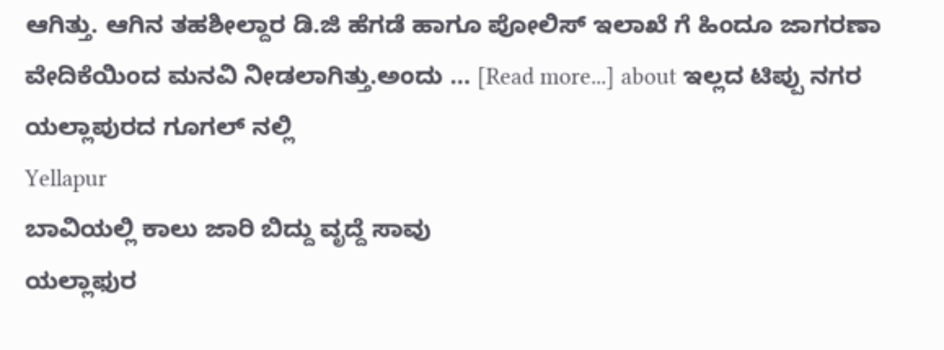ಆಗಿತ್ತು. ಆಗಿನ ತಹಶೀಲ್ದಾರ ಡಿ.ಜಿ ಹೆಗಡೆ ಹಾಗೂ ಪೋಲಿಸ್ ಇಲಾಖೆ ಗೆ ಹಿಂದೂ ಜಾಗರಣಾ ವೇದಿಕೆಯಿಂದ ಮನವಿ ನೀಡಲಾಗಿತ್ತು.ಅಂದು … [Read more...] about ಇಲ್ಲದ ಟಿಪ್ಪು ನಗರ ಯಲ್ಲಾಪುರದ ಗೂಗಲ್ ನಲ್ಲಿ
Yellapur
ಬಾವಿಯಲ್ಲಿ ಕಾಲು ಜಾರಿ ಬಿದ್ದು ವೃದ್ದೆ ಸಾವು
ಯಲ್ಲಾಫುರ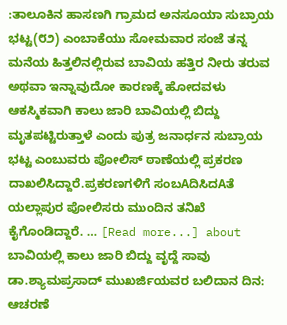:ತಾಲೂಕಿನ ಹಾಸಣಗಿ ಗ್ರಾಮದ ಅನಸೂಯಾ ಸುಬ್ರಾಯ ಭಟ್ಟ(೮೨) ಎಂಬಾಕೆಯು ಸೋಮವಾರ ಸಂಜೆ ತನ್ನ ಮನೆಯ ಹಿತ್ತಲಿನಲ್ಲಿರುವ ಬಾವಿಯ ಹತ್ತಿರ ನೀರು ತರುವ ಅಥವಾ ಇನ್ನಾವುದೋ ಕಾರಣಕ್ಕೆ ಹೋದವಳು ಆಕಸ್ಮಿಕವಾಗಿ ಕಾಲು ಜಾರಿ ಬಾವಿಯಲ್ಲಿ ಬಿದ್ದು ಮೃತಪಟ್ಟಿರುತ್ತಾಳೆ ಎಂದು ಪುತ್ರ ಜನಾರ್ಧನ ಸುಬ್ರಾಯ ಭಟ್ಟ ಎಂಬುವರು ಪೋಲಿಸ್ ಠಾಣೆಯಲ್ಲಿ ಪ್ರಕರಣ ದಾಖಲಿಸಿದ್ದಾರೆ.ಪ್ರಕರಣಗಳಿಗೆ ಸಂಬAದಿಸಿದAತೆ ಯಲ್ಲಾಪುರ ಪೋಲಿಸರು ಮುಂದಿನ ತನಿಖೆ ಕೈಗೊಂಡಿದ್ದಾರೆ. … [Read more...] about ಬಾವಿಯಲ್ಲಿ ಕಾಲು ಜಾರಿ ಬಿದ್ದು ವೃದ್ದೆ ಸಾವು
ಡಾ.ಶ್ಯಾಮಪ್ರಸಾದ್ ಮುಖರ್ಜಿಯವರ ಬಲಿದಾನ ದಿನ: ಆಚರಣೆ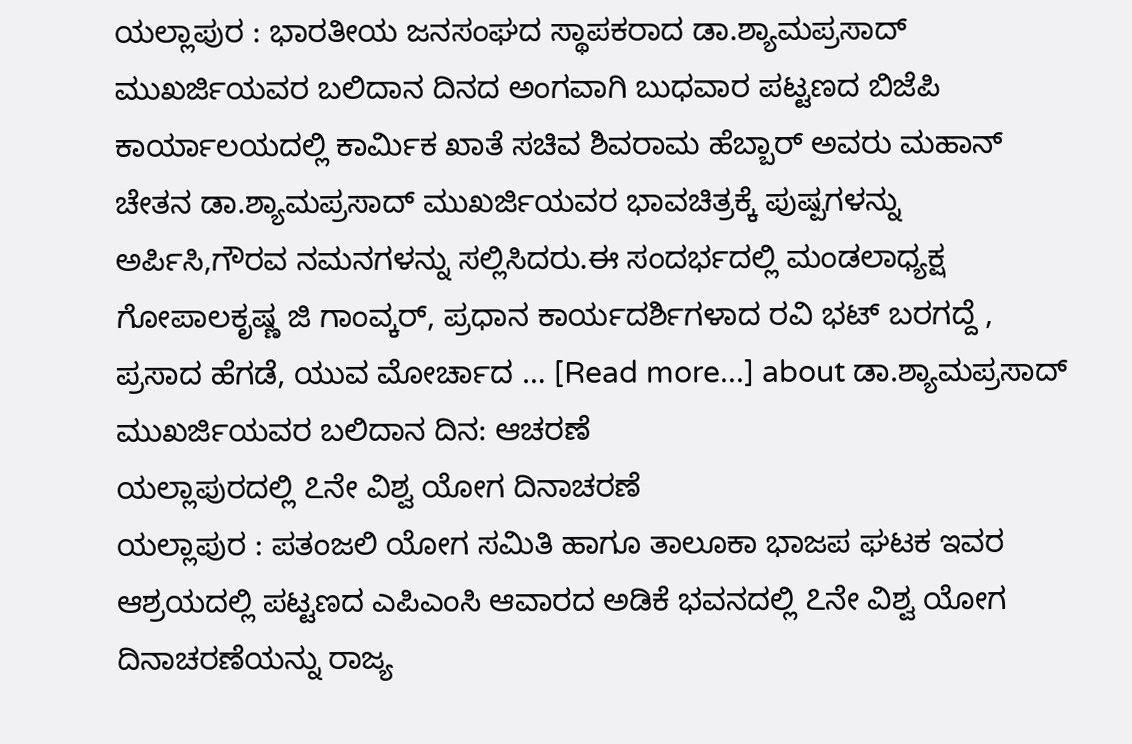ಯಲ್ಲಾಪುರ : ಭಾರತೀಯ ಜನಸಂಘದ ಸ್ಥಾಪಕರಾದ ಡಾ.ಶ್ಯಾಮಪ್ರಸಾದ್ ಮುಖರ್ಜಿಯವರ ಬಲಿದಾನ ದಿನದ ಅಂಗವಾಗಿ ಬುಧವಾರ ಪಟ್ಟಣದ ಬಿಜೆಪಿ ಕಾರ್ಯಾಲಯದಲ್ಲಿ ಕಾರ್ಮಿಕ ಖಾತೆ ಸಚಿವ ಶಿವರಾಮ ಹೆಬ್ಬಾರ್ ಅವರು ಮಹಾನ್ ಚೇತನ ಡಾ.ಶ್ಯಾಮಪ್ರಸಾದ್ ಮುಖರ್ಜಿಯವರ ಭಾವಚಿತ್ರಕ್ಕೆ ಪುಷ್ಪಗಳನ್ನು ಅರ್ಪಿಸಿ,ಗೌರವ ನಮನಗಳನ್ನು ಸಲ್ಲಿಸಿದರು.ಈ ಸಂದರ್ಭದಲ್ಲಿ ಮಂಡಲಾಧ್ಯಕ್ಷ ಗೋಪಾಲಕೃಷ್ಣ ಜಿ ಗಾಂವ್ಕರ್, ಪ್ರಧಾನ ಕಾರ್ಯದರ್ಶಿಗಳಾದ ರವಿ ಭಟ್ ಬರಗದ್ದೆ , ಪ್ರಸಾದ ಹೆಗಡೆ, ಯುವ ಮೋರ್ಚಾದ … [Read more...] about ಡಾ.ಶ್ಯಾಮಪ್ರಸಾದ್ ಮುಖರ್ಜಿಯವರ ಬಲಿದಾನ ದಿನ: ಆಚರಣೆ
ಯಲ್ಲಾಪುರದಲ್ಲಿ ೭ನೇ ವಿಶ್ವ ಯೋಗ ದಿನಾಚರಣೆ
ಯಲ್ಲಾಪುರ : ಪತಂಜಲಿ ಯೋಗ ಸಮಿತಿ ಹಾಗೂ ತಾಲೂಕಾ ಭಾಜಪ ಘಟಕ ಇವರ ಆಶ್ರಯದಲ್ಲಿ ಪಟ್ಟಣದ ಎಪಿಎಂಸಿ ಆವಾರದ ಅಡಿಕೆ ಭವನದಲ್ಲಿ ೭ನೇ ವಿಶ್ವ ಯೋಗ ದಿನಾಚರಣೆಯನ್ನು ರಾಜ್ಯ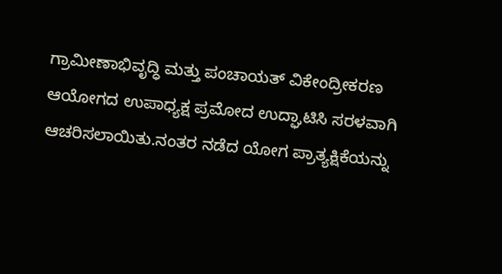ಗ್ರಾಮೀಣಾಭಿವೃದ್ಧಿ ಮತ್ತು ಪಂಚಾಯತ್ ವಿಕೇಂದ್ರೀಕರಣ ಆಯೋಗದ ಉಪಾಧ್ಯಕ್ಷ ಪ್ರಮೋದ ಉದ್ಘಾಟಿಸಿ ಸರಳವಾಗಿ ಆಚರಿಸಲಾಯಿತು.ನಂತರ ನಡೆದ ಯೋಗ ಪ್ರಾತ್ಯಕ್ಷಿಕೆಯನ್ನು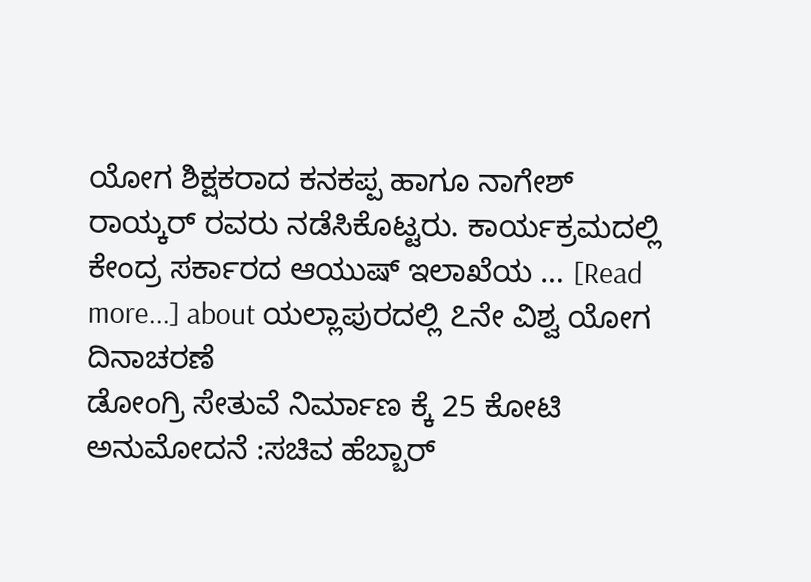ಯೋಗ ಶಿಕ್ಷಕರಾದ ಕನಕಪ್ಪ ಹಾಗೂ ನಾಗೇಶ್ ರಾಯ್ಕರ್ ರವರು ನಡೆಸಿಕೊಟ್ಟರು. ಕಾರ್ಯಕ್ರಮದಲ್ಲಿ ಕೇಂದ್ರ ಸರ್ಕಾರದ ಆಯುಷ್ ಇಲಾಖೆಯ … [Read more...] about ಯಲ್ಲಾಪುರದಲ್ಲಿ ೭ನೇ ವಿಶ್ವ ಯೋಗ ದಿನಾಚರಣೆ
ಡೋಂಗ್ರಿ ಸೇತುವೆ ನಿರ್ಮಾಣ ಕ್ಕೆ 25 ಕೋಟಿ ಅನುಮೋದನೆ :ಸಚಿವ ಹೆಬ್ಬಾರ್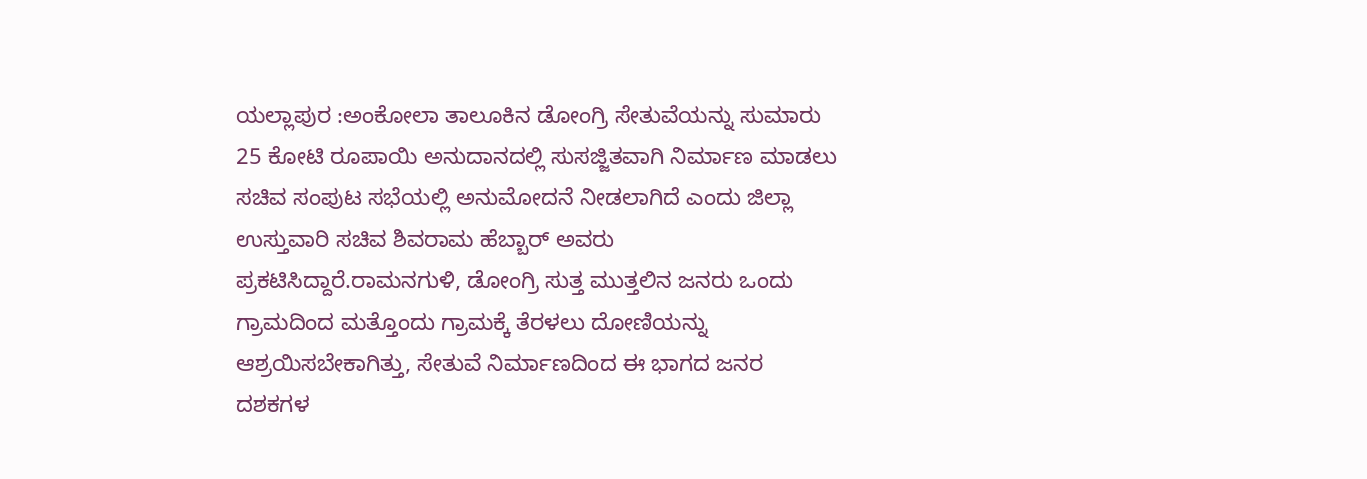ಯಲ್ಲಾಪುರ :ಅಂಕೋಲಾ ತಾಲೂಕಿನ ಡೋಂಗ್ರಿ ಸೇತುವೆಯನ್ನು ಸುಮಾರು 25 ಕೋಟಿ ರೂಪಾಯಿ ಅನುದಾನದಲ್ಲಿ ಸುಸಜ್ಜಿತವಾಗಿ ನಿರ್ಮಾಣ ಮಾಡಲು ಸಚಿವ ಸಂಪುಟ ಸಭೆಯಲ್ಲಿ ಅನುಮೋದನೆ ನೀಡಲಾಗಿದೆ ಎಂದು ಜಿಲ್ಲಾ ಉಸ್ತುವಾರಿ ಸಚಿವ ಶಿವರಾಮ ಹೆಬ್ಬಾರ್ ಅವರು ಪ್ರಕಟಿಸಿದ್ದಾರೆ.ರಾಮನಗುಳಿ, ಡೋಂಗ್ರಿ ಸುತ್ತ ಮುತ್ತಲಿನ ಜನರು ಒಂದು ಗ್ರಾಮದಿಂದ ಮತ್ತೊಂದು ಗ್ರಾಮಕ್ಕೆ ತೆರಳಲು ದೋಣಿಯನ್ನು ಆಶ್ರಯಿಸಬೇಕಾಗಿತ್ತು, ಸೇತುವೆ ನಿರ್ಮಾಣದಿಂದ ಈ ಭಾಗದ ಜನರ ದಶಕಗಳ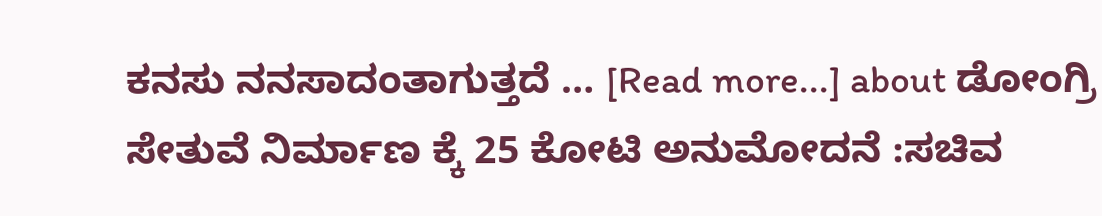ಕನಸು ನನಸಾದಂತಾಗುತ್ತದೆ … [Read more...] about ಡೋಂಗ್ರಿ ಸೇತುವೆ ನಿರ್ಮಾಣ ಕ್ಕೆ 25 ಕೋಟಿ ಅನುಮೋದನೆ :ಸಚಿವ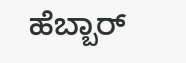ಹೆಬ್ಬಾರ್